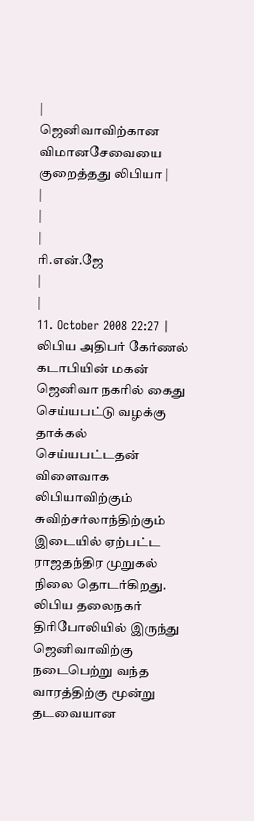|
ஜெனிவாவிற்கான விமானசேவையை குறைத்தது லிபியா |
|
|
|
ரி.என்.ஜே
|
|
11. October 2008 22:27 |
லிபிய அதிபர் கேர்ணல் கடாபியின் மகன் ஜெனிவா நகரில் கைது செய்யபட்டு வழக்கு தாக்கல் செய்யபட்டதன் விளைவாக லிபியாவிற்கும் சுவிற்சர்லாந்திற்கும் இடையில் ஏற்பட்ட ராஜதந்திர முறுகல் நிலை தொடர்கிறது. லிபிய தலைநகர் திரிபோலியில் இருந்து ஜெனிவாவிற்கு நடைபெற்று வந்த வாரத்திற்கு மூன்று தடவையான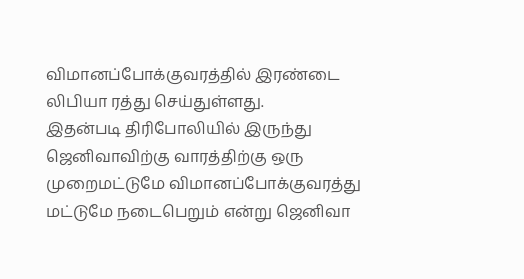விமானப்போக்குவரத்தில் இரண்டை லிபியா ரத்து செய்துள்ளது.
இதன்படி திரிபோலியில் இருந்து ஜெனிவாவிற்கு வாரத்திற்கு ஒரு முறைமட்டுமே விமானப்போக்குவரத்து மட்டுமே நடைபெறும் என்று ஜெனிவா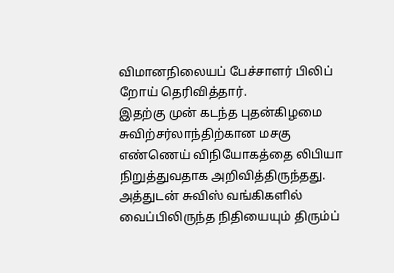விமானநிலையப் பேச்சாளர் பிலிப் றோய் தெரிவித்தார்.
இதற்கு முன் கடந்த புதன்கிழமை சுவிற்சர்லாந்திற்கான மசகு எண்ணெய் விநியோகத்தை லிபியா நிறுத்துவதாக அறிவித்திருந்தது. அத்துடன் சுவிஸ் வங்கிகளில் வைப்பிலிருந்த நிதியையும் திரும்ப்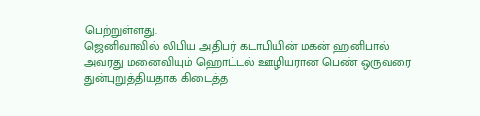பெற்றுள்ளது.
ஜெனிவாவில் லிபிய அதிபர் கடாபியின் மகன் ஹனிபால் அவரது மனைவியும் ஹொட்டல் ஊழியரான பெண் ஒருவரை துன்புறுத்தியதாக கிடைத்த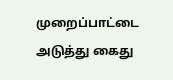முறைப்பாட்டை அடுத்து கைது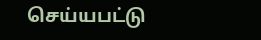செய்யபட்டு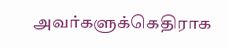அவர்களுக்கெதிராக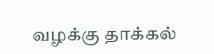வழக்கு தாக்கல்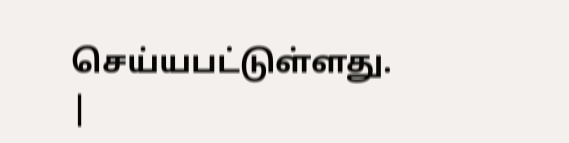செய்யபட்டுள்ளது.
|